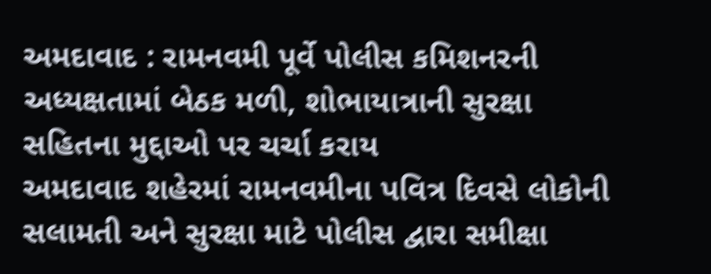અમદાવાદ : રામનવમી પૂર્વે પોલીસ કમિશનરની અધ્યક્ષતામાં બેઠક મળી, શોભાયાત્રાની સુરક્ષા સહિતના મુદ્દાઓ પર ચર્ચા કરાય
અમદાવાદ શહેરમાં રામનવમીના પવિત્ર દિવસે લોકોની સલામતી અને સુરક્ષા માટે પોલીસ દ્વારા સમીક્ષા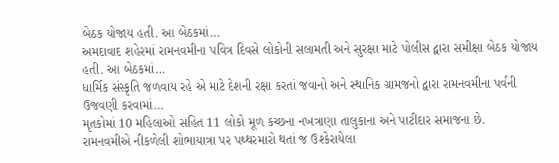બેઠક યોજાય હતી. આ બેઠકમાં…
અમદાવાદ શહેરમાં રામનવમીના પવિત્ર દિવસે લોકોની સલામતી અને સુરક્ષા માટે પોલીસ દ્વારા સમીક્ષા બેઠક યોજાય હતી. આ બેઠકમાં…
ધાર્મિક સંસ્કૃતિ જળવાય રહે એ માટે દેશની રક્ષા કરતાં જવાનો અને સ્થાનિક ગ્રામજનો દ્વારા રામનવમીના પર્વની ઉજવણી કરવામાં…
મૃતકોમાં 10 મહિલાઓ સહિત 11 લોકો મૂળ કચ્છના નખત્રાણા તાલુકાના અને પાટીદાર સમાજના છે.
રામનવમીએ નીકળેલી શોભાયાત્રા પર પથ્થરમારો થતાં જ ઉશ્કેરાયેલા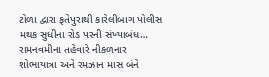ટોળા દ્વારા ફતેપુરાથી કારેલીબાગ પોલીસ મથક સુધીના રોડ પરની સંખ્યાબંધ…
રામનવમીના તહેવારે નીકળનાર શોભાયાત્રા અને રમઝાન માસ બંને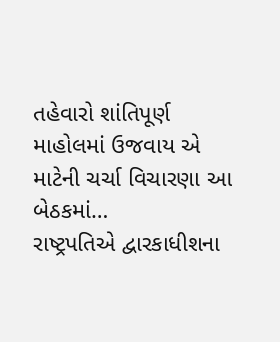તહેવારો શાંતિપૂર્ણ માહોલમાં ઉજવાય એ માટેની ચર્ચા વિચારણા આ બેઠકમાં…
રાષ્ટ્રપતિએ દ્વારકાધીશના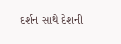દર્શન સાથે દેશની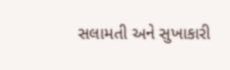સલામતી અને સુખાકારી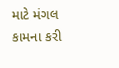માટે મંગલ કામના કરી